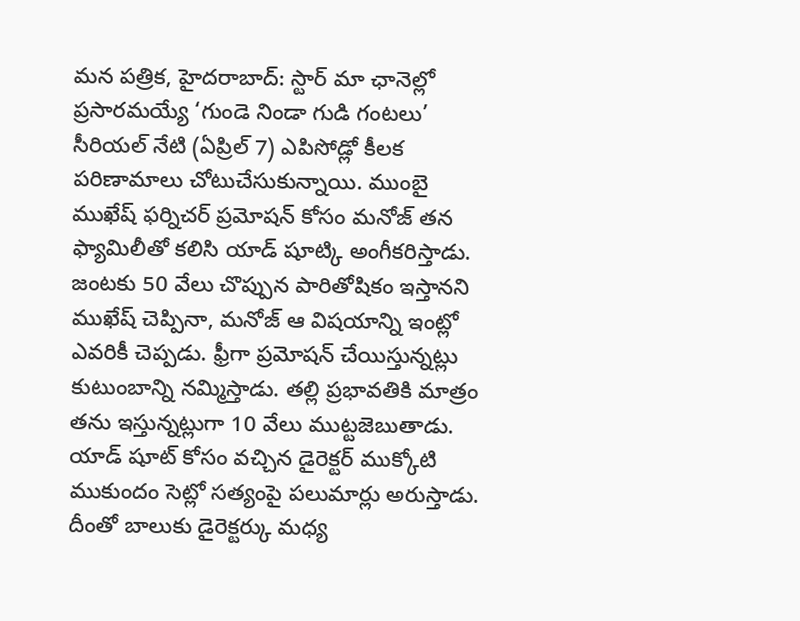మన పత్రిక, హైదరాబాద్: స్టార్ మా ఛానెల్లో ప్రసారమయ్యే ‘గుండె నిండా గుడి గంటలు’ సీరియల్ నేటి (ఏప్రిల్ 7) ఎపిసోడ్లో కీలక పరిణామాలు చోటుచేసుకున్నాయి. ముంబై ముఖేష్ ఫర్నిచర్ ప్రమోషన్ కోసం మనోజ్ తన ఫ్యామిలీతో కలిసి యాడ్ షూట్కి అంగీకరిస్తాడు.
జంటకు 50 వేలు చొప్పున పారితోషికం ఇస్తానని ముఖేష్ చెప్పినా, మనోజ్ ఆ విషయాన్ని ఇంట్లో ఎవరికీ చెప్పడు. ఫ్రీగా ప్రమోషన్ చేయిస్తున్నట్లు కుటుంబాన్ని నమ్మిస్తాడు. తల్లి ప్రభావతికి మాత్రం తను ఇస్తున్నట్లుగా 10 వేలు ముట్టజెబుతాడు. యాడ్ షూట్ కోసం వచ్చిన డైరెక్టర్ ముక్కోటి ముకుందం సెట్లో సత్యంపై పలుమార్లు అరుస్తాడు. దీంతో బాలుకు డైరెక్టర్కు మధ్య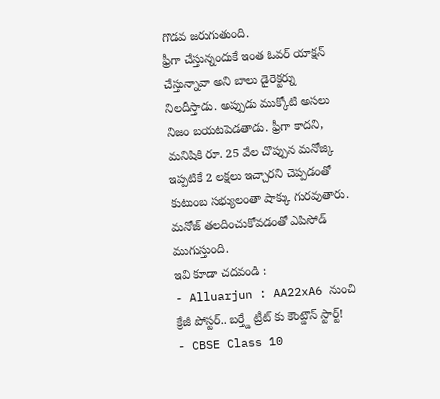గొడవ జరుగుతుంది.
ఫ్రీగా చేస్తున్నందుకే ఇంత ఓవర్ యాక్షన్ చేస్తున్నావా అని బాలు డైరెక్టర్ను నిలదీస్తాడు. అప్పుడు ముక్కోటి అసలు నిజం బయటపెడతాడు. ఫ్రీగా కాదని, మనిషికి రూ. 25 వేల చొప్పున మనోజ్కి ఇప్పటికే 2 లక్షలు ఇచ్చారని చెప్పడంతో కుటుంబ సభ్యులంతా షాక్కు గురవుతారు. మనోజ్ తలదించుకోవడంతో ఎపిసోడ్ ముగుస్తుంది.
ఇవి కూడా చదవండి :
- Alluarjun : AA22xA6 నుంచి క్రేజీ పోస్టర్.. బర్త్డే ట్రీట్ కు కౌంట్డౌన్ స్టార్ట్!
- CBSE Class 10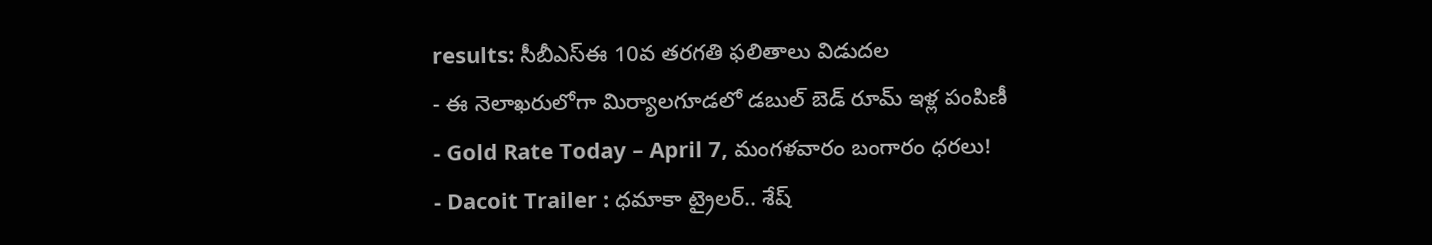results: సీబీఎస్ఈ 10వ తరగతి ఫలితాలు విడుదల
- ఈ నెలాఖరులోగా మిర్యాలగూడలో డబుల్ బెడ్ రూమ్ ఇళ్ల పంపిణీ
- Gold Rate Today – April 7, మంగళవారం బంగారం ధరలు!
- Dacoit Trailer : ధమాకా ట్రైలర్.. శేష్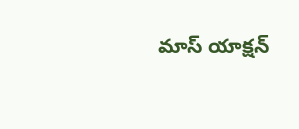మాస్ యాక్షన్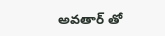అవతార్ తో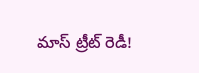మాస్ ట్రీట్ రెడీ!